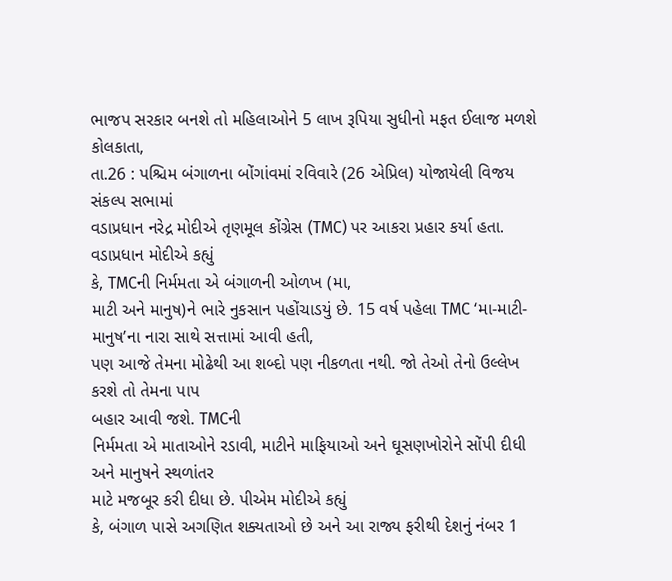ભાજપ સરકાર બનશે તો મહિલાઓને 5 લાખ રૂપિયા સુધીનો મફત ઈલાજ મળશે
કોલકાતા,
તા.26 : પશ્ચિમ બંગાળના બોંગાંવમાં રવિવારે (26 એપ્રિલ) યોજાયેલી વિજય સંકલ્પ સભામાં
વડાપ્રધાન નરેદ્ર મોદીએ તૃણમૂલ કોંગ્રેસ (TMC) પર આકરા પ્રહાર કર્યા હતા. વડાપ્રધાન મોદીએ કહ્યું
કે, TMCની નિર્મમતા એ બંગાળની ઓળખ (મા,
માટી અને માનુષ)ને ભારે નુકસાન પહોંચાડયું છે. 15 વર્ષ પહેલા TMC ‘મા-માટી-માનુષ’ના નારા સાથે સત્તામાં આવી હતી,
પણ આજે તેમના મોઢેથી આ શબ્દો પણ નીકળતા નથી. જો તેઓ તેનો ઉલ્લેખ કરશે તો તેમના પાપ
બહાર આવી જશે. TMCની
નિર્મમતા એ માતાઓને રડાવી, માટીને માફિયાઓ અને ઘૂસણખોરોને સોંપી દીધી અને માનુષને સ્થળાંતર
માટે મજબૂર કરી દીધા છે. પીએમ મોદીએ કહ્યું
કે, બંગાળ પાસે અગણિત શક્યતાઓ છે અને આ રાજ્ય ફરીથી દેશનું નંબર 1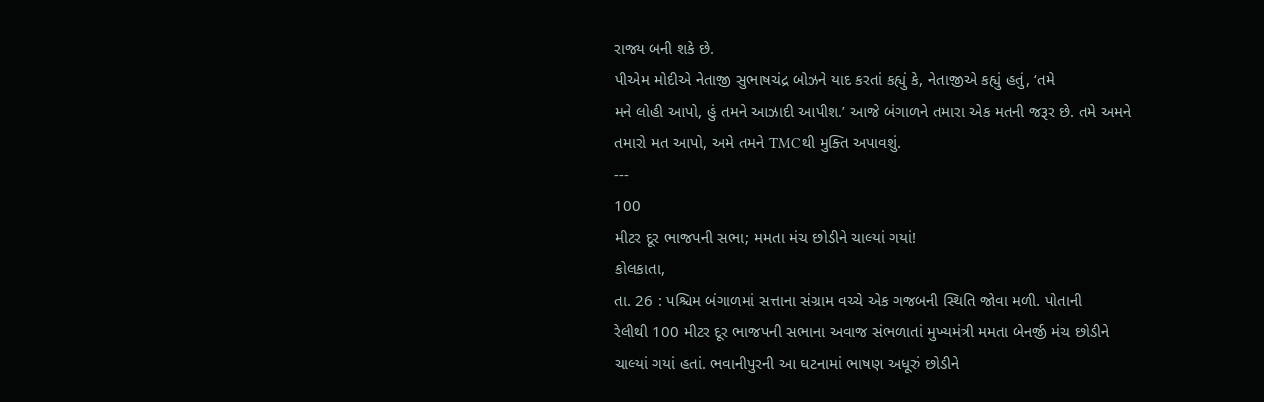રાજ્ય બની શકે છે.
પીએમ મોદીએ નેતાજી સુભાષચંદ્ર બોઝને યાદ કરતાં કહ્યું કે, નેતાજીએ કહ્યું હતું, ‘તમે
મને લોહી આપો, હું તમને આઝાદી આપીશ.’ આજે બંગાળને તમારા એક મતની જરૂર છે. તમે અમને
તમારો મત આપો, અમે તમને TMCથી મુક્તિ અપાવશું.
---
100
મીટર દૂર ભાજપની સભા; મમતા મંચ છોડીને ચાલ્યાં ગયાં!
કોલકાતા,
તા. 26 : પશ્ચિમ બંગાળમાં સત્તાના સંગ્રામ વચ્ચે એક ગજબની સ્થિતિ જોવા મળી. પોતાની
રેલીથી 100 મીટર દૂર ભાજપની સભાના અવાજ સંભળાતાં મુખ્યમંત્રી મમતા બેનર્જી મંચ છોડીને
ચાલ્યાં ગયાં હતાં. ભવાનીપુરની આ ઘટનામાં ભાષણ અધૂરું છોડીને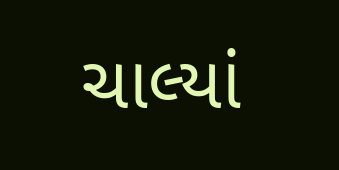ચાલ્યાં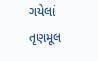ગયેલાં તૃણમૂલ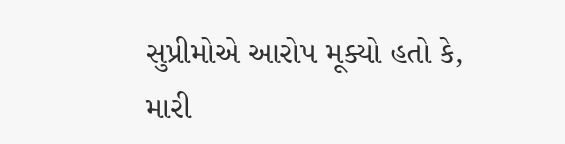સુપ્રીમોએ આરોપ મૂક્યો હતો કે, મારી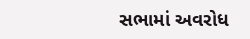સભામાં અવરોધ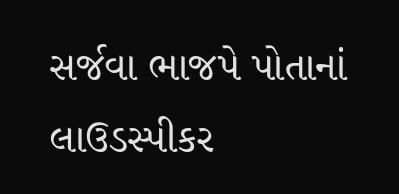સર્જવા ભાજપે પોતાનાં લાઉડસ્પીકર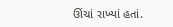ઊંચાં રાખ્યાં હતાં.